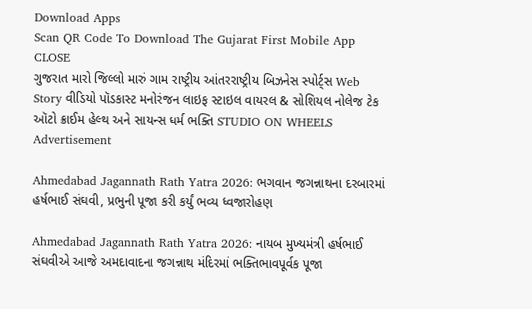Download Apps
Scan QR Code To Download The Gujarat First Mobile App CLOSE
ગુજરાત મારો જિલ્લો મારું ગામ રાષ્ટ્રીય આંતરરાષ્ટ્રીય બિઝનેસ સ્પોર્ટ્સ Web Story વીડિયો પૉડકાસ્ટ મનોરંજન લાઇફ સ્ટાઇલ વાયરલ & સોશિયલ નોલેજ ટેક ઑટો ક્રાઈમ હેલ્થ અને સાયન્સ ધર્મ ભક્તિ STUDIO ON WHEELS
Advertisement

Ahmedabad Jagannath Rath Yatra 2026: ભગવાન જગન્નાથના દરબારમાં હર્ષભાઈ સંઘવી, પ્રભુની પૂજા કરી કર્યું ભવ્ય ધ્વજારોહણ

Ahmedabad Jagannath Rath Yatra 2026: નાયબ મુખ્યમંત્રી હર્ષભાઈ સંઘવીએ આજે અમદાવાદના જગન્નાથ મંદિરમાં ભક્તિભાવપૂર્વક પૂજા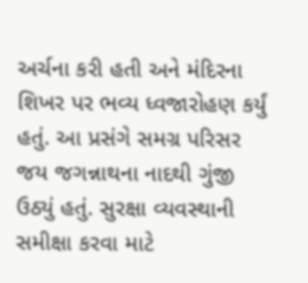અર્ચના કરી હતી અને મંદિરના શિખર પર ભવ્ય ધ્વજારોહણ કર્યું હતું. આ પ્રસંગે સમગ્ર પરિસર જય જગન્નાથના નાદથી ગુંજી ઉઠ્યું હતું. સુરક્ષા વ્યવસ્થાની સમીક્ષા કરવા માટે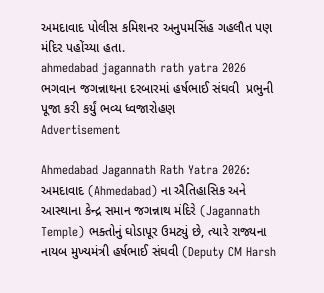અમદાવાદ પોલીસ કમિશનર અનુપમસિંહ ગહલૌત પણ મંદિર પહોંચ્યા હતા.
ahmedabad jagannath rath yatra 2026  ભગવાન જગન્નાથના દરબારમાં હર્ષભાઈ સંઘવી  પ્રભુની પૂજા કરી કર્યું ભવ્ય ધ્વજારોહણ
Advertisement

Ahmedabad Jagannath Rath Yatra 2026: અમદાવાદ (Ahmedabad) ના ઐતિહાસિક અને આસ્થાના કેન્દ્ર સમાન જગન્નાથ મંદિરે (Jagannath Temple) ભક્તોનું ઘોડાપૂર ઉમટ્યું છે, ત્યારે રાજ્યના નાયબ મુખ્યમંત્રી હર્ષભાઈ સંઘવી (Deputy CM Harsh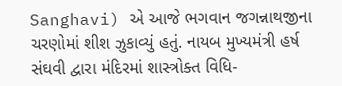Sanghavi) એ આજે ભગવાન જગન્નાથજીના ચરણોમાં શીશ ઝુકાવ્યું હતું. નાયબ મુખ્યમંત્રી હર્ષ સંઘવી દ્વારા મંદિરમાં શાસ્ત્રોક્ત વિધિ-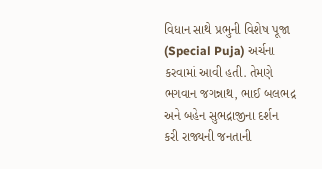વિધાન સાથે પ્રભુની વિશેષ પૂજા (Special Puja) અર્ચના કરવામાં આવી હતી. તેમણે ભગવાન જગન્નાથ, ભાઈ બલભદ્ર અને બહેન સુભદ્રાજીના દર્શન કરી રાજ્યની જનતાની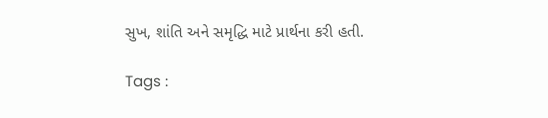સુખ, શાંતિ અને સમૃદ્ધિ માટે પ્રાર્થના કરી હતી.

Tags :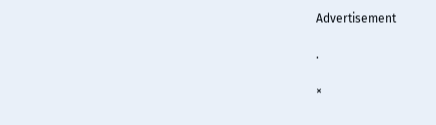Advertisement

.

×